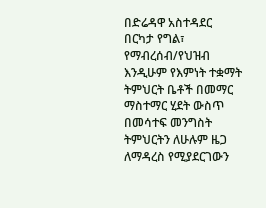በድሬዳዋ አስተዳደር በርካታ የግል፣ የማብረሰብ/የህዝብ እንዲሁም የእምነት ተቋማት ትምህርት ቤቶች በመማር ማስተማር ሂደት ውስጥ በመሳተፍ መንግስት ትምህርትን ለሁሉም ዜጋ ለማዳረስ የሚያደርገውን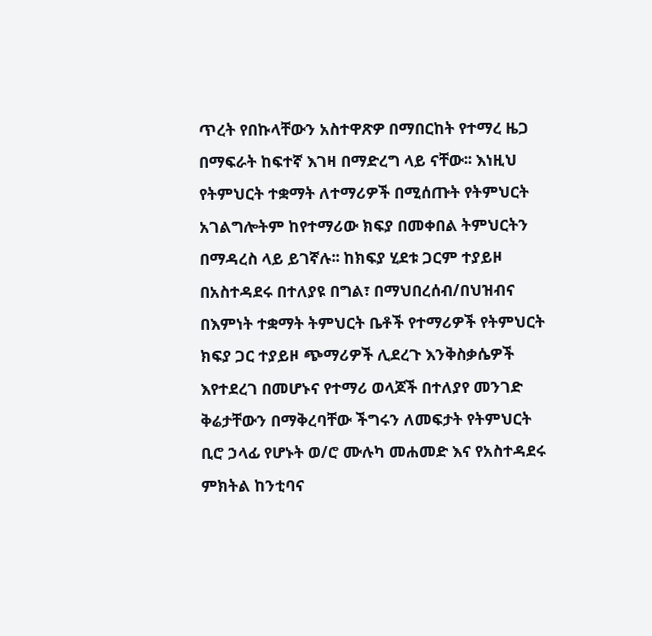ጥረት የበኩላቸውን አስተዋጽዎ በማበርከት የተማረ ዜጋ በማፍራት ከፍተኛ እገዛ በማድረግ ላይ ናቸው፡፡ እነዚህ የትምህርት ተቋማት ለተማሪዎች በሚሰጡት የትምህርት አገልግሎትም ከየተማሪው ክፍያ በመቀበል ትምህርትን በማዳረስ ላይ ይገኛሉ፡፡ ከክፍያ ሂደቱ ጋርም ተያይዞ በአስተዳደሩ በተለያዩ በግል፣ በማህበረሰብ/በህዝብና በእምነት ተቋማት ትምህርት ቤቶች የተማሪዎች የትምህርት ክፍያ ጋር ተያይዞ ጭማሪዎች ሊደረጉ እንቅስቃሴዎች እየተደረገ በመሆኑና የተማሪ ወላጆች በተለያየ መንገድ ቅሬታቸውን በማቅረባቸው ችግሩን ለመፍታት የትምህርት ቢሮ ኃላፊ የሆኑት ወ/ሮ ሙሉካ መሐመድ እና የአስተዳደሩ ምክትል ከንቲባና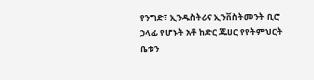የንግድ፣ ኢንዱስትሪና ኢንቨስትመንት ቢሮ ኃላፊ የሆኑት አቶ ከድር ጁሀር የየትምህርት ቤቱን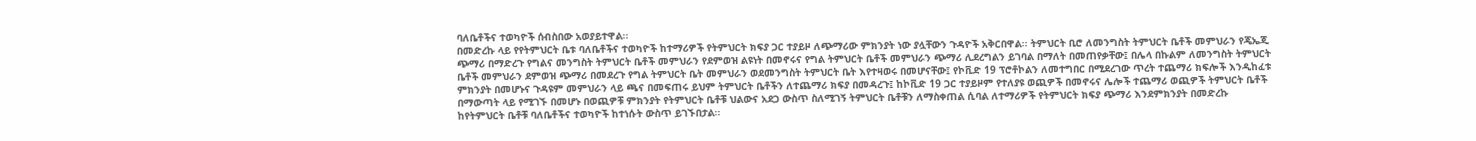ባለቤቶችና ተወካዮች ሰብስበው አወያይተዋል፡፡
በመድረኩ ላይ የየትምህርት ቤቱ ባለቤቶችና ተወካዮች ከተማሪዎች የትምህርት ክፍያ ጋር ተያይዞ ለጭማሪው ምክንያት ነው ያሏቸውን ጉዳዮች አቅርበዋል፡፡ ትምህርት ቢሮ ለመንግስት ትምህርት ቤቶች መምህራን የጄኤጂ ጭማሪ በማድረጉ የግልና መንግስት ትምህርት ቤቶች መምህራን የደምወዝ ልዩነት በመኖሩና የግል ትምህርት ቤቶች መምህራን ጭማሪ ሊደረግልን ይገባል በማለት በመጠየቃቸው፤ በሌላ በኩልም ለመንግስት ትምህርት ቤቶች መምህራን ደምወዝ ጭማሪ በመደረጉ የግል ትምህርት ቤት መምህራን ወደመንግስት ትምህርት ቤት እየተዛወሩ በመሆናቸው፤ የኮቪድ 19 ፕሮቶኮልን ለመተግበር በሚደረገው ጥረት ተጨማሪ ክፍሎች እንዲከፈቱ ምክንያት በመሆኑና ጉዳዩም መምህራን ላይ ጫና በመፍጠሩ ይህም ትምህርት ቤቶችን ለተጨማሪ ክፍያ በመዳረጉ፤ ከኮቪድ 19 ጋር ተያይዞም የተለያዩ ወጪዎች በመኖሩና ሌሎች ተጨማሪ ወጪዎች ትምህርት ቤቶች በማውጣት ላይ የሚገኙ በመሆኑ በወጪዎቹ ምክንያት የትምህርት ቤቶቹ ህልውና አደጋ ውስጥ ስለሚገኝ ትምህርት ቤቶቹን ለማስቀጠል ሲባል ለተማሪዎች የትምህርት ክፍያ ጭማሪ እንደምክንያት በመድረኩ ከየትምህርት ቤቶቹ ባለቤቶችና ተወካዮች ከተነሱት ውስጥ ይገኙበታል፡፡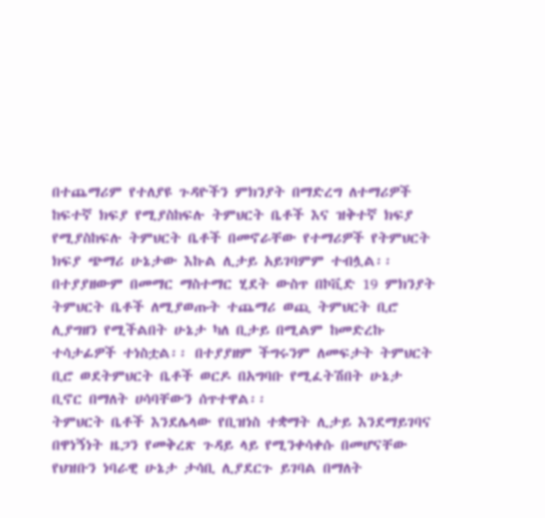በተጨማሪም የተለያዩ ጉዳዮችን ምክንያት በማድረግ ለተማሪዎች ከፍተኛ ክፍያ የሚያስከፍሉ ትምህርት ቤቶች እና ዝቅተኛ ክፍያ የሚያስከፍሉ ትምህርት ቤቶች በመኖራቸው የተማሪዎች የትምህርት ክፍያ ጭማሪ ሁኔታው እኩል ሊታይ አይገባምም ተብሏል፡፡ በተያያዘውም በመማር ማስተማር ሂደት ውስጥ በኮቪድ 19 ምክንያት ትምህርት ቤቶች ለሚያወጡት ተጨማሪ ወጪ ትምህርት ቢሮ ሊያግዘን የሚችልበት ሁኔታ ካለ ቢታይ በሚልም ከመድረኩ ተሳታፊዎች ተነስቷል፡፡ በተያያዘም ችግሩንም ለመፍታት ትምህርት ቢሮ ወደትምህርት ቤቶች ወርዶ በአግባቡ የሚፈትሽበት ሁኔታ ቢኖር በማለት ሀሳባቸውን ሰጥተዋል፡፡
ትምህርት ቤቶች እንደሌላው የቢዝነስ ተቋማት ሊታይ እንደማይገባና በዋነኝነት ዜጋን የመቅረጽ ጉዳይ ላይ የሚንቀሳቀሱ በመሆናቸው የህዝቡን ነባራዊ ሁኔታ ታሳቢ ሊያደርጉ ይገባል በማለት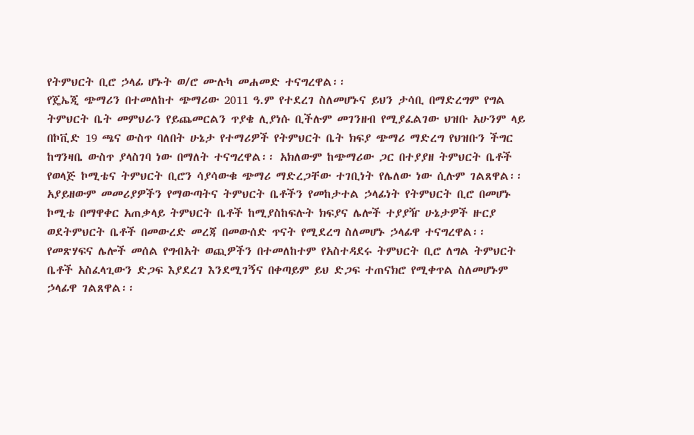የትምህርት ቢሮ ኃላፊ ሆኑት ወ/ሮ ሙሉካ መሐመድ ተናግረዋል፡፡
የጄኤጂ ጭማሪን በተመለከተ ጭማሪው 2011 ዓ.ም የተደረገ ስለመሆኑና ይህን ታሳቢ በማድረግም የግል ትምህርት ቤት መምህራን የይጨመርልን ጥያቄ ሊያነሱ ቢችሉም መገንዘብ የሚያፈልገው ህዝቡ አሁንም ላይ በኮቪድ 19 ጫና ውስጥ ባለበት ሁኔታ የተማሪዎች የትምህርት ቤት ክፍያ ጭማሪ ማድረግ የህዝቡን ችግር ከግንዛቤ ውስጥ ያላስገባ ነው በማለት ተናግረዋል፡፡ አክለውም ከጭማሪው ጋር በተያያዘ ትምህርት ቤቶች የወላጅ ኮሚቴና ትምህርት ቢሮን ሳያሳውቁ ጭማሪ ማድረጋቸው ተገቢነት የሌለው ነው ሲሉም ገልጸዋል፡፡ አያይዘውም መመሪያዎችን የማውጣትና ትምህርት ቤቶችን የመከታተል ኃላፊነት የትምህርት ቢሮ በመሆኑ ኮሚቴ በማዋቀር አጠቃላይ ትምህርት ቤቶች ከሚያስከፍሉት ክፍያና ሌሎች ተያያዥ ሁኔታዎች ዙርያ ወደትምህርት ቤቶች በመውረድ መረጃ በመውሰድ ጥናት የሚደረግ ስለመሆኑ ኃላፊዋ ተናግረዋል፡፡
የመጽሃፍና ሌሎች መሰል የግብአት ወጪዎችን በተመለከተም የአስተዳደሩ ትምህርት ቢሮ ለግል ትምህርት ቤቶች አስፈላጊውን ድጋፍ እያደረገ እንደሚገኝና በቀጣይም ይህ ድጋፍ ተጠናክሮ የሚቀጥል ስለመሆኑም ኃላፊዋ ገልጸዋል፡፡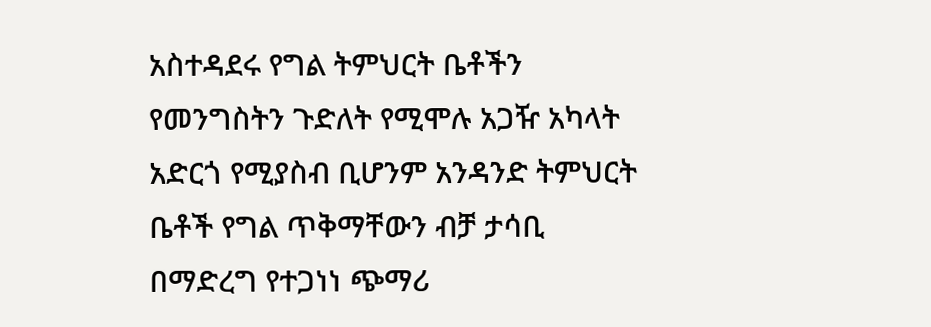አስተዳደሩ የግል ትምህርት ቤቶችን የመንግስትን ጉድለት የሚሞሉ አጋዥ አካላት አድርጎ የሚያስብ ቢሆንም አንዳንድ ትምህርት ቤቶች የግል ጥቅማቸውን ብቻ ታሳቢ በማድረግ የተጋነነ ጭማሪ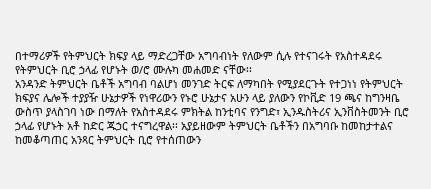በተማሪዎች የትምህርት ክፍያ ላይ ማድረጋቸው አግባብነት የለውም ሲሉ የተናገሩት የአስተዳደሩ የትምህርት ቢሮ ኃላፊ የሆኑት ወ/ሮ ሙሉካ መሐመድ ናቸው፡፡
አንዳንድ ትምህርት ቤቶች አግባብ ባልሆነ መንገድ ትርፍ ለማካበት የሚያደርጉት የተጋነነ የትምህርት ክፍያና ሌሎች ተያያዥ ሁኔታዎች የነዋሪውን የኑሮ ሁኔታና አሁን ላይ ያለውን የኮቪድ 19 ጫና ከግንዛቤ ውስጥ ያላስገባ ነው በማለት የአስተዳደሩ ምክትል ከንቲባና የንግድ፣ ኢንዱስትሪና ኢንቨስትመንት ቢሮ ኃላፊ የሆኑት አቶ ከድር ጁኃር ተናግረዋል፡፡ አያይዘውም ትምህርት ቤቶችን በአግባቡ ከመከታተልና ከመቆጣጠር አንጻር ትምህርት ቢሮ የተሰጠውን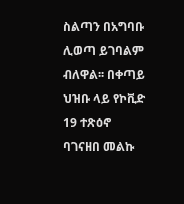ስልጣን በአግባቡ ሊወጣ ይገባልም ብለዋል፡፡ በቀጣይ ህዝቡ ላይ የኮቪድ 19 ተጽዕኖ ባገናዘበ መልኩ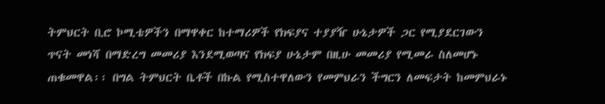ትምህርት ቢሮ ኮሚቴዎችን በማዋቀር ከተማሪዎች የክፍያና ተያያዥ ሁኔታዎች ጋር የሚያደርገውን ጥናት መነሻ በማድረግ መመሪያ እንደሚወጣና የክፍያ ሁኔታም በዚሁ መመሪያ የሚመራ ስለመሆኑ ጠቁመዋል፡፡ በግል ትምህርት ቤቶች በኩል የሚስተዋለውን የመምህራን ችግርን ለመፍታት ከመምህራኑ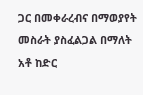ጋር በመቀራረብና በማወያየት መስራት ያስፈልጋል በማለት አቶ ከድር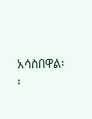አሳስበዋል፡፡